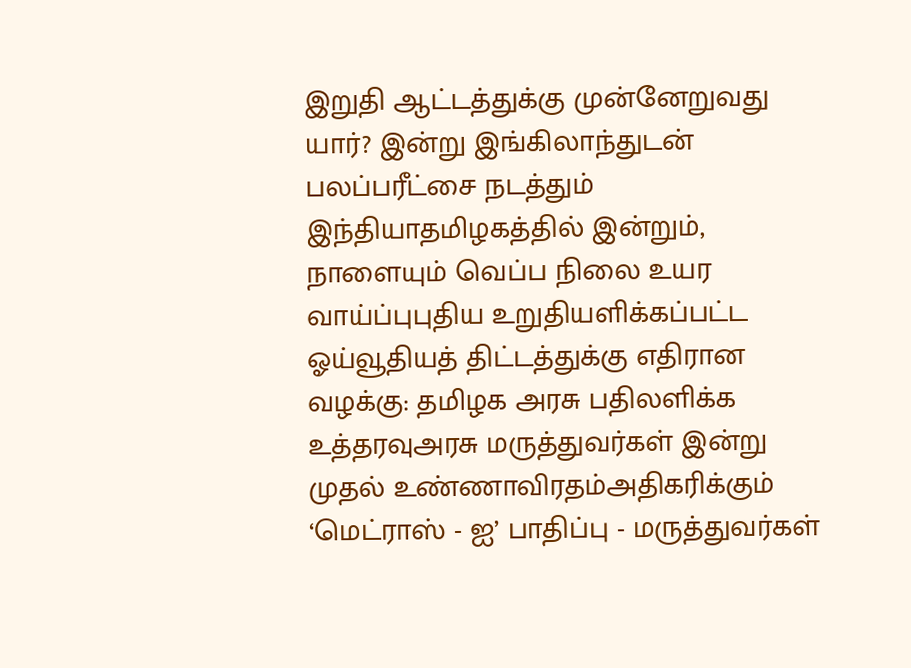இறுதி ஆட்டத்துக்கு முன்னேறுவது யார்? இன்று இங்கிலாந்துடன் பலப்பரீட்சை நடத்தும் இந்தியாதமிழகத்தில் இன்றும், நாளையும் வெப்ப நிலை உயர வாய்ப்புபுதிய உறுதியளிக்கப்பட்ட ஓய்வூதியத் திட்டத்துக்கு எதிரான வழக்கு: தமிழக அரசு பதிலளிக்க உத்தரவுஅரசு மருத்துவர்கள் இன்று முதல் உண்ணாவிரதம்அதிகரிக்கும் ‘மெட்ராஸ் - ஐ’ பாதிப்பு - மருத்துவர்கள்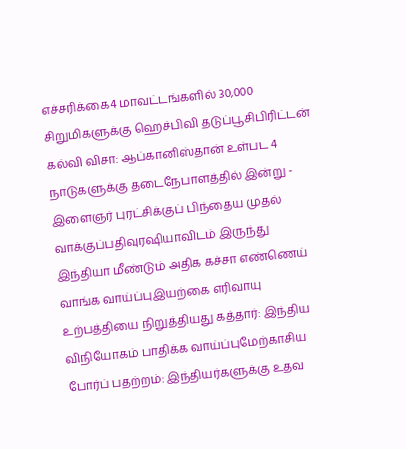எச்சரிக்கை4 மாவட்டங்களில் 30,000 சிறுமிகளுக்கு ஹெச்பிவி தடுப்பூசிபிரிட்டன் கல்வி விசா: ஆப்கானிஸ்தான் உள்பட 4 நாடுகளுக்கு தடைநேபாளத்தில் இன்று - இளைஞர் புரட்சிக்குப் பிந்தைய முதல் வாக்குப்பதிவுரஷியாவிடம் இருந்து இந்தியா மீண்டும் அதிக கச்சா எண்ணெய் வாங்க வாய்ப்புஇயற்கை எரிவாயு உற்பத்தியை நிறுத்தியது கத்தார்: இந்திய விநியோகம் பாதிக்க வாய்ப்புமேற்காசிய போர்ப் பதற்றம்: இந்தியர்களுக்கு உதவ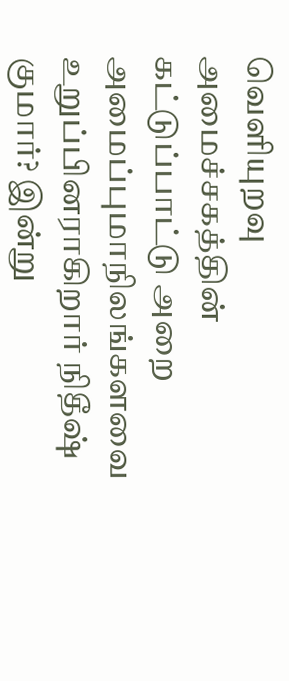வெளியுறவு அமைச்சகத்தின் கட்டுப்பாட்டு அறை அமைப்புமாநிலங்களவை உறுப்பினராகிறார் நிதீஷ் குமார்? இன்று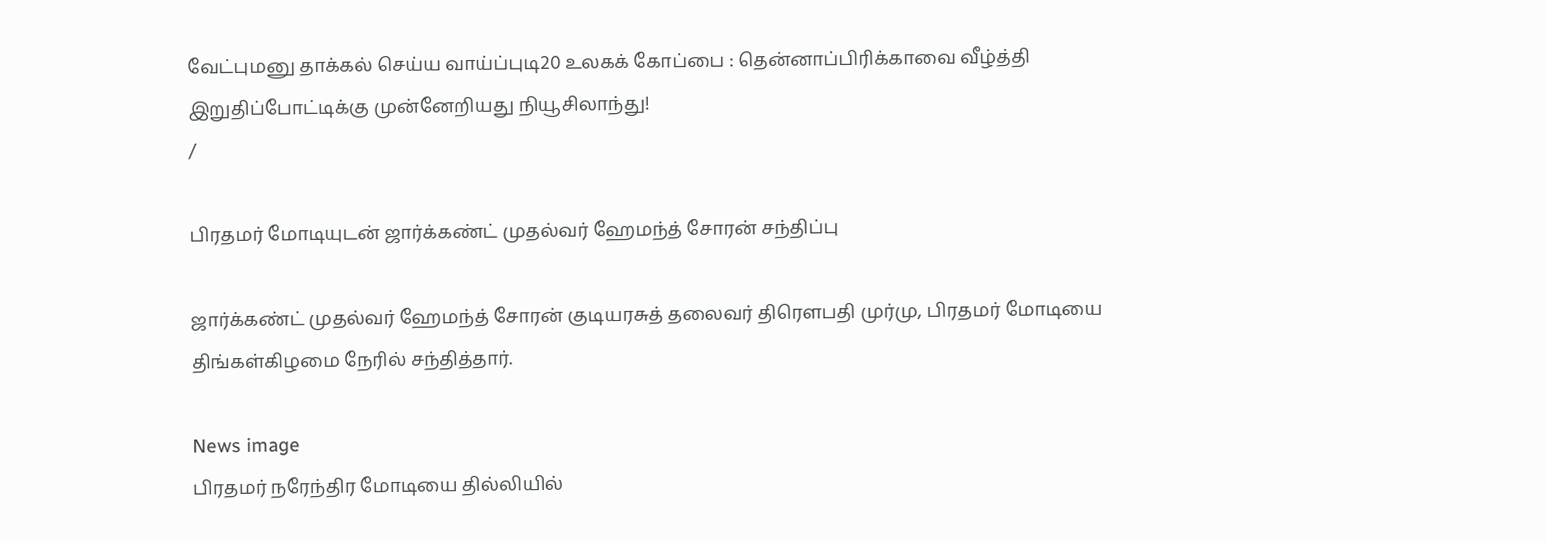வேட்புமனு தாக்கல் செய்ய வாய்ப்புடி20 உலகக் கோப்பை : தென்னாப்பிரிக்காவை வீழ்த்தி இறுதிப்போட்டிக்கு முன்னேறியது நியூசிலாந்து!
/

பிரதமர் மோடியுடன் ஜார்க்கண்ட் முதல்வர் ஹேமந்த் சோரன் சந்திப்பு

ஜார்க்கண்ட் முதல்வர் ஹேமந்த் சோரன் குடியரசுத் தலைவர் திரெளபதி முர்மு, பிரதமர் மோடியை திங்கள்கிழமை நேரில் சந்தித்தார்.

News image
பிரதமர் நரேந்திர மோடியை தில்லியில்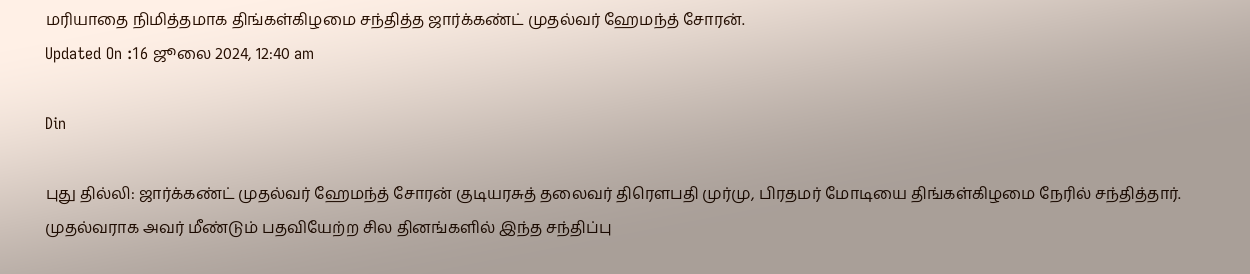மரியாதை நிமித்தமாக திங்கள்கிழமை சந்தித்த ஜார்க்கண்ட் முதல்வர் ஹேமந்த் சோரன்.
Updated On :16 ஜூலை 2024, 12:40 am

Din

புது தில்லி: ஜார்க்கண்ட் முதல்வர் ஹேமந்த் சோரன் குடியரசுத் தலைவர் திரெளபதி முர்மு, பிரதமர் மோடியை திங்கள்கிழமை நேரில் சந்தித்தார். முதல்வராக அவர் மீண்டும் பதவியேற்ற சில தினங்களில் இந்த சந்திப்பு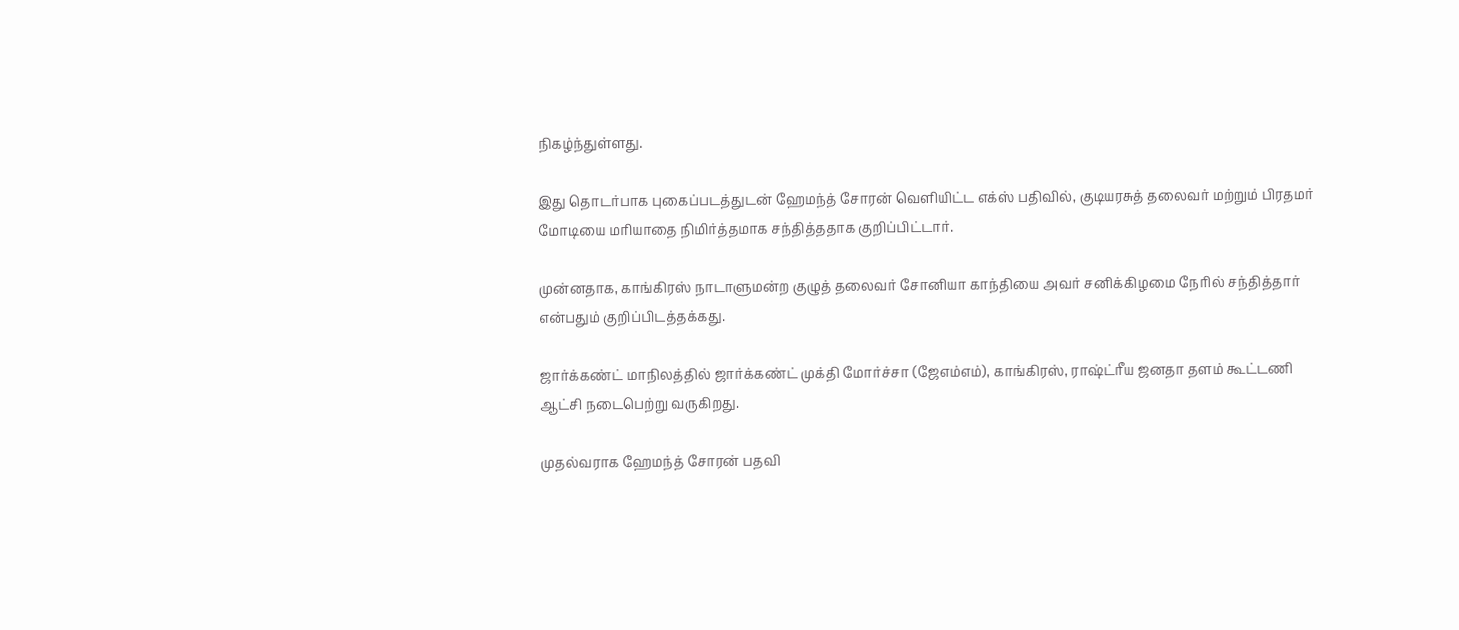நிகழ்ந்துள்ளது.

இது தொடர்பாக புகைப்படத்துடன் ஹேமந்த் சோரன் வெளியிட்ட எக்ஸ் பதிவில், குடியரசுத் தலைவர் மற்றும் பிரதமர் மோடியை மரியாதை நிமிர்த்தமாக சந்தித்ததாக குறிப்பிட்டார்.

முன்னதாக, காங்கிரஸ் நாடாளுமன்ற குழுத் தலைவர் சோனியா காந்தியை அவர் சனிக்கிழமை நேரில் சந்தித்தார் என்பதும் குறிப்பிடத்தக்கது.

ஜார்க்கண்ட் மாநிலத்தில் ஜார்க்கண்ட் முக்தி மோர்ச்சா (ஜேஎம்எம்), காங்கிரஸ், ராஷ்ட்ரீய ஜனதா தளம் கூட்டணி ஆட்சி நடைபெற்று வருகிறது.

முதல்வராக ஹேமந்த் சோரன் பதவி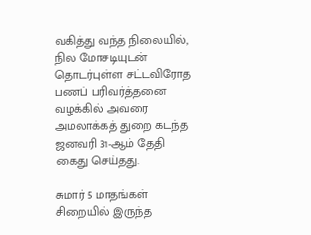வகித்து வந்த நிலையில், நில மோசடியுடன் தொடர்புள்ள சட்டவிரோத பணப் பரிவர்த்தனை வழக்கில் அவரை அமலாக்கத் துறை கடந்த ஜனவரி 31-ஆம் தேதி கைது செய்தது.

சுமார் 5 மாதங்கள் சிறையில் இருந்த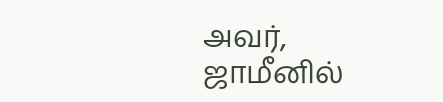அவர், ஜாமீனில்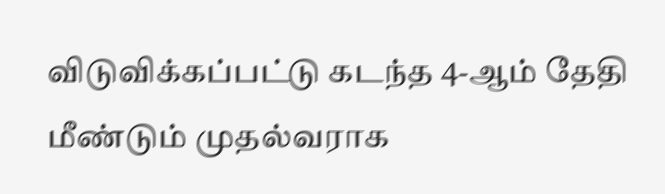விடுவிக்கப்பட்டு கடந்த 4-ஆம் தேதி மீண்டும் முதல்வராக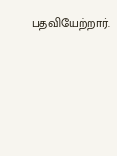பதவியேற்றார்.